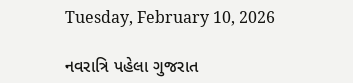Tuesday, February 10, 2026

નવરાત્રિ પહેલા ગુજરાત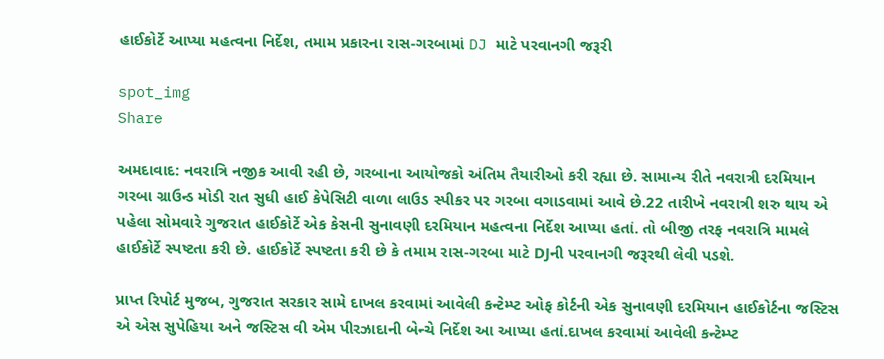હાઈકોર્ટે આપ્યા મહત્વના નિર્દેશ, તમામ પ્રકારના રાસ-ગરબામાં DJ માટે પરવાનગી જરૂરી

spot_img
Share

અમદાવાદ: નવરાત્રિ નજીક આવી રહી છે, ગરબાના આયોજકો અંતિમ તૈયારીઓ કરી રહ્યા છે. સામાન્ય રીતે નવરાત્રી દરમિયાન ગરબા ગ્રાઉન્ડ મોડી રાત સુધી હાઈ કેપેસિટી વાળા લાઉડ સ્પીકર પર ગરબા વગાડવામાં આવે છે.22 તારીખે નવરાત્રી શરુ થાય એ પહેલા સોમવારે ગુજરાત હાઈકોર્ટે એક કેસની સુનાવણી દરમિયાન મહત્વના નિર્દેશ આપ્યા હતાં. તો બીજી તરફ નવરાત્રિ મામલે હાઈકોર્ટે સ્પષ્ટતા કરી છે. હાઈકોર્ટે સ્પષ્ટતા કરી છે કે તમામ રાસ-ગરબા માટે DJની પરવાનગી જરૂરથી લેવી પડશે.

પ્રાપ્ત રિપોર્ટ મુજબ, ગુજરાત સરકાર સામે દાખલ કરવામાં આવેલી કન્ટેમ્પ્ટ ઓફ કોર્ટની એક સુનાવણી દરમિયાન હાઈકોર્ટના જસ્ટિસ એ એસ સુપેહિયા અને જસ્ટિસ વી એમ પીરઝાદાની બેન્ચે નિર્દેશ આ આપ્યા હતાં.દાખલ કરવામાં આવેલી કન્ટેમ્પ્ટ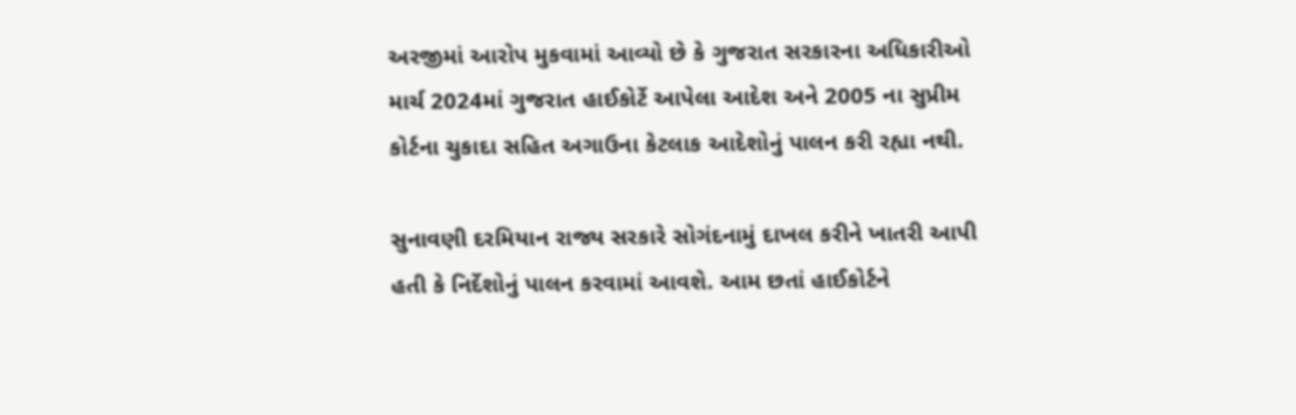અરજીમાં આરોપ મુકવામાં આવ્યો છે કે ગુજરાત સરકારના અધિકારીઓ માર્ચ 2024માં ગુજરાત હાઈકોર્ટે આપેલા આદેશ અને 2005 ના સુપ્રીમ કોર્ટના ચુકાદા સહિત અગાઉના કેટલાક આદેશોનું પાલન કરી રહ્યા નથી.

સુનાવણી દરમિયાન રાજ્ય સરકારે સોગંદનામું દાખલ કરીને ખાતરી આપી હતી કે નિર્દેશોનું પાલન કરવામાં આવશે. આમ છતાં હાઈકોર્ટને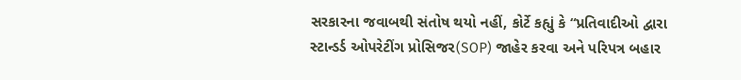સરકારના જવાબથી સંતોષ થયો નહીં, કોર્ટે કહ્યું કે “પ્રતિવાદીઓ દ્વારા સ્ટાન્ડર્ડ ઓપરેટીંગ પ્રોસિજર(SOP) જાહેર કરવા અને પરિપત્ર બહાર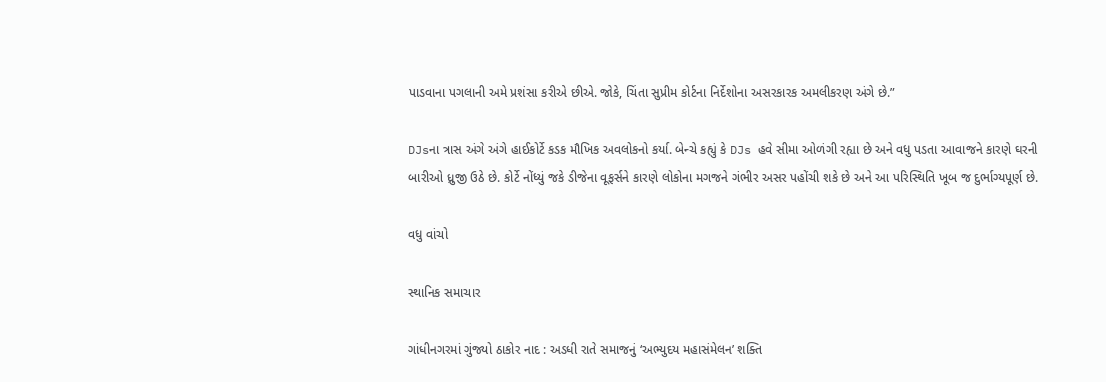પાડવાના પગલાની અમે પ્રશંસા કરીએ છીએ. જોકે, ચિંતા સુપ્રીમ કોર્ટના નિર્દેશોના અસરકારક અમલીકરણ અંગે છે.”

DJsના ત્રાસ અંગે અંગે હાઈકોર્ટે કડક મૌખિક અવલોકનો કર્યા. બેન્ચે કહ્યું કે DJs હવે સીમા ઓળંગી રહ્યા છે અને વધુ પડતા આવાજને કારણે ઘરની બારીઓ ધ્રુજી ઉઠે છે. કોર્ટે નોંધ્યું જકે ડીજેના વૂફર્સને કારણે લોકોના મગજને ગંભીર અસર પહોંચી શકે છે અને આ પરિસ્થિતિ ખૂબ જ દુર્ભાગ્યપૂર્ણ છે.

વધુ વાંચો

સ્થાનિક સમાચાર

ગાંધીનગરમાં ગુંજ્યો ઠાકોર નાદ : અડધી રાતે સમાજનું ‘અભ્યુદય મહાસંમેલન’ શક્તિ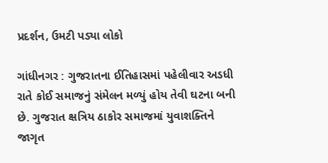પ્રદર્શન, ઉમટી પડ્યા લોકો

ગાંધીનગર : ગુજરાતના ઈતિહાસમાં પહેલીવાર અડધી રાતે કોઈ સમાજનું સંમેલન મળ્યું હોય તેવી ઘટના બની છે. ગુજરાત ક્ષત્રિય ઠાકોર સમાજમાં યુવાશક્તિને જાગૃત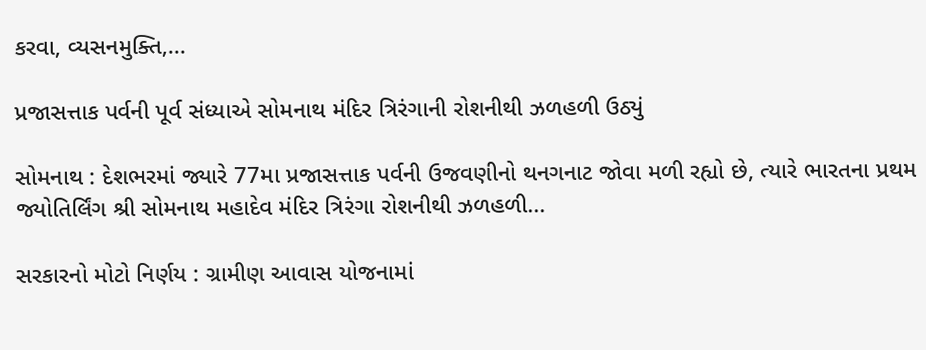કરવા, વ્યસનમુક્તિ,...

પ્રજાસત્તાક પર્વની પૂર્વ સંધ્યાએ સોમનાથ મંદિર ત્રિરંગાની રોશનીથી ઝળહળી ઉઠ્યું

સોમનાથ : દેશભરમાં જ્યારે 77મા પ્રજાસત્તાક પર્વની ઉજવણીનો થનગનાટ જોવા મળી રહ્યો છે, ત્યારે ભારતના પ્રથમ જ્યોતિર્લિંગ શ્રી સોમનાથ મહાદેવ મંદિર ત્રિરંગા રોશનીથી ઝળહળી...

સરકારનો મોટો નિર્ણય : ગ્રામીણ આવાસ યોજનામાં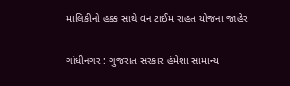માલિકીનો હક્ક સાથે વન ટાઈમ રાહત યોજના જાહેર

ગાંધીનગર : ગુજરાત સરકાર હંમેશા સામાન્ય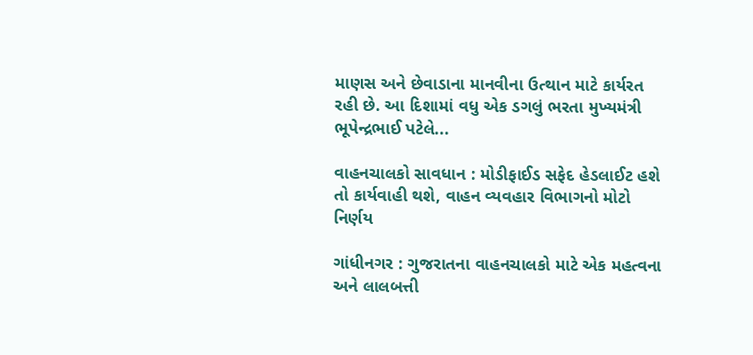માણસ અને છેવાડાના માનવીના ઉત્થાન માટે કાર્યરત રહી છે. આ દિશામાં વધુ એક ડગલું ભરતા મુખ્યમંત્રી ભૂપેન્દ્રભાઈ પટેલે...

વાહનચાલકો સાવધાન : મોડીફાઈડ સફેદ હેડલાઈટ હશે તો કાર્યવાહી થશે, વાહન વ્યવહાર વિભાગનો મોટો નિર્ણય

ગાંધીનગર : ગુજરાતના વાહનચાલકો માટે એક મહત્વના અને લાલબત્તી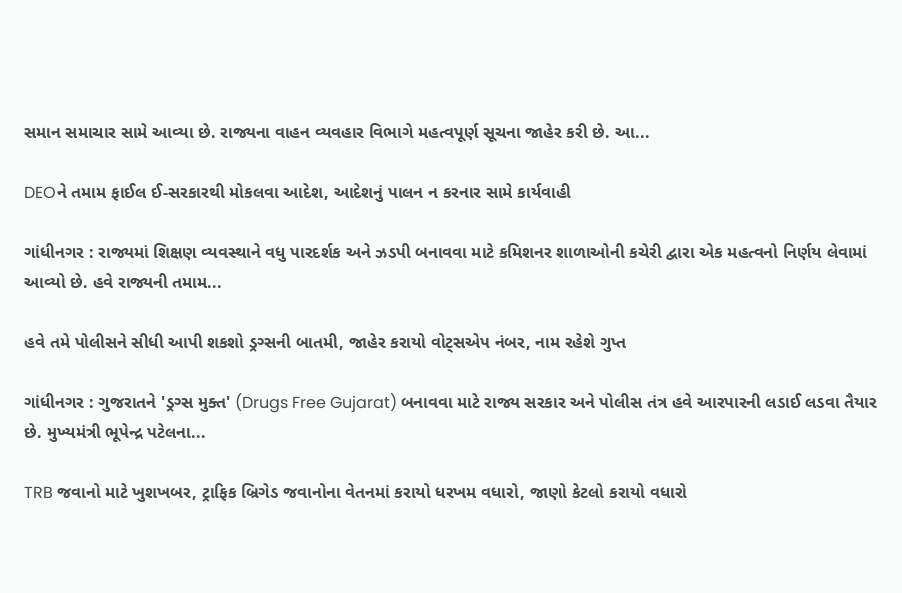સમાન સમાચાર સામે આવ્યા છે. રાજ્યના વાહન વ્યવહાર વિભાગે મહત્વપૂર્ણ સૂચના જાહેર કરી છે. આ...

DEOને તમામ ફાઈલ ઈ-સરકારથી મોકલવા આદેશ, આદેશનું પાલન ન કરનાર સામે કાર્યવાહી

ગાંધીનગર : રાજ્યમાં શિક્ષણ વ્યવસ્થાને વધુ પારદર્શક અને ઝડપી બનાવવા માટે કમિશનર શાળાઓની કચેરી દ્વારા એક મહત્વનો નિર્ણય લેવામાં આવ્યો છે. હવે રાજ્યની તમામ...

હવે તમે પોલીસને સીધી આપી શકશો ડ્રગ્સની બાતમી, જાહેર કરાયો વોટ્સએપ નંબર, નામ રહેશે ગુપ્ત

ગાંધીનગર : ગુજરાતને 'ડ્રગ્સ મુક્ત' (Drugs Free Gujarat) બનાવવા માટે રાજ્ય સરકાર અને પોલીસ તંત્ર હવે આરપારની લડાઈ લડવા તૈયાર છે. મુખ્યમંત્રી ભૂપેન્દ્ર પટેલના...

TRB જવાનો માટે ખુશખબર, ટ્રાફિક બ્રિગેડ જવાનોના વેતનમાં કરાયો ધરખમ વધારો, જાણો કેટલો કરાયો વધારો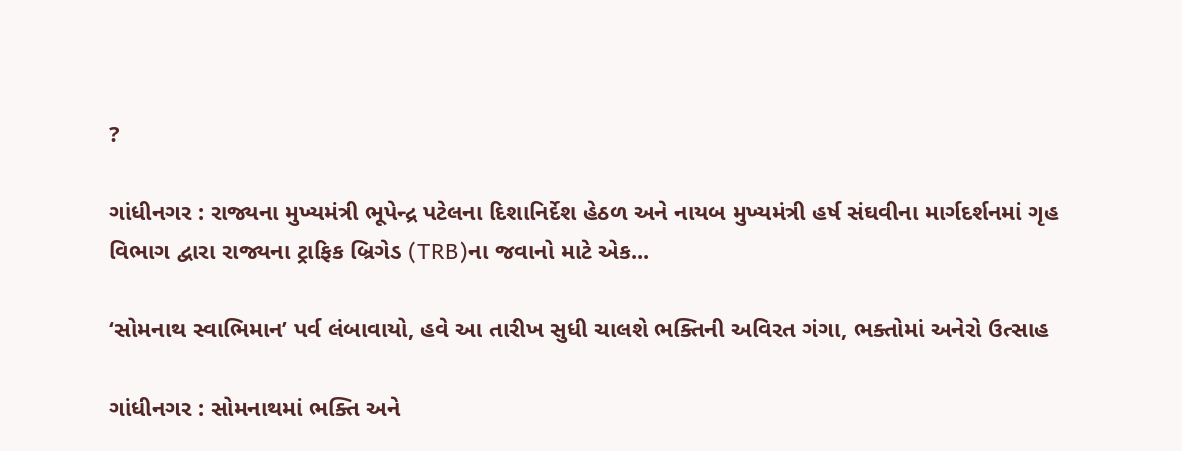?

ગાંધીનગર : રાજ્યના મુખ્યમંત્રી ભૂપેન્દ્ર પટેલના દિશાનિર્દેશ હેઠળ અને નાયબ મુખ્યમંત્રી હર્ષ સંઘવીના માર્ગદર્શનમાં ગૃહ વિભાગ દ્વારા રાજ્યના ટ્રાફિક બ્રિગેડ (TRB)ના જવાનો માટે એક...

‘સોમનાથ સ્વાભિમાન’ પર્વ લંબાવાયો, હવે આ તારીખ સુધી ચાલશે ભક્તિની અવિરત ગંગા, ભક્તોમાં અનેરો ઉત્સાહ

ગાંધીનગર : સોમનાથમાં ભક્તિ અને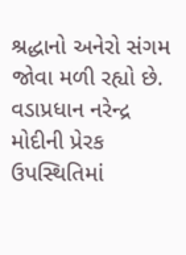શ્રદ્ધાનો અનેરો સંગમ જોવા મળી રહ્યો છે. વડાપ્રધાન નરેન્દ્ર મોદીની પ્રેરક ઉપસ્થિતિમાં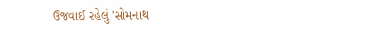ઉજવાઈ રહેલું 'સોમનાથ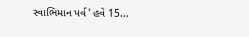સ્વાભિમાન પર્વ' હવે 15...